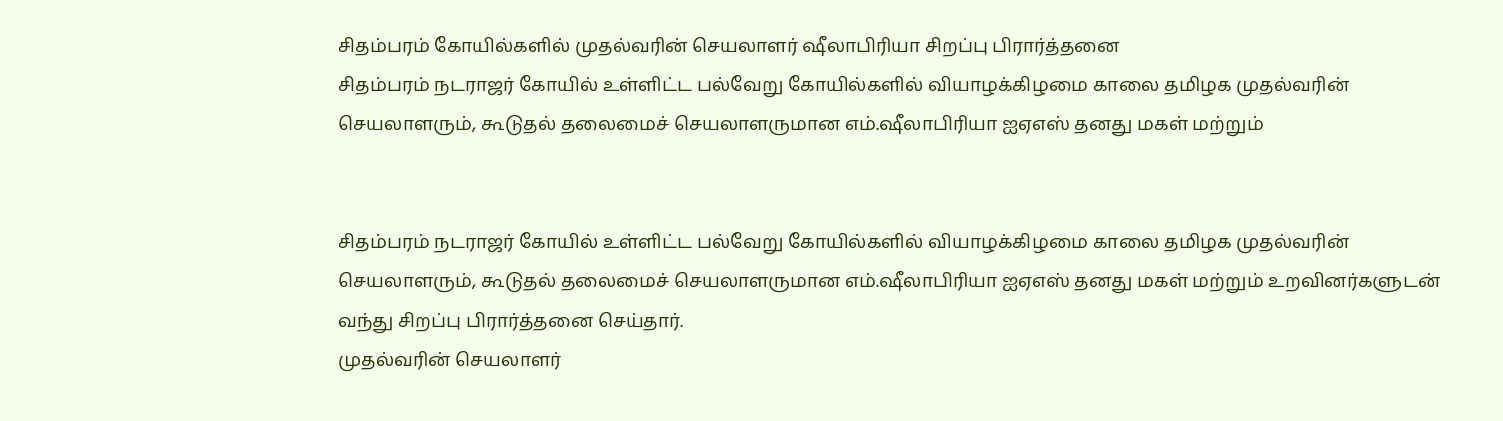சிதம்பரம் கோயில்களில் முதல்வரின் செயலாளர் ஷீலாபிரியா சிறப்பு பிரார்த்தனை
சிதம்பரம் நடராஜர் கோயில் உள்ளிட்ட பல்வேறு கோயில்களில் வியாழக்கிழமை காலை தமிழக முதல்வரின் செயலாளரும், கூடுதல் தலைமைச் செயலாளருமான எம்.ஷீலாபிரியா ஐஏஎஸ் தனது மகள் மற்றும்


சிதம்பரம் நடராஜர் கோயில் உள்ளிட்ட பல்வேறு கோயில்களில் வியாழக்கிழமை காலை தமிழக முதல்வரின் செயலாளரும், கூடுதல் தலைமைச் செயலாளருமான எம்.ஷீலாபிரியா ஐஏஎஸ் தனது மகள் மற்றும் உறவினர்களுடன் வந்து சிறப்பு பிரார்த்தனை செய்தார்.
முதல்வரின் செயலாளர்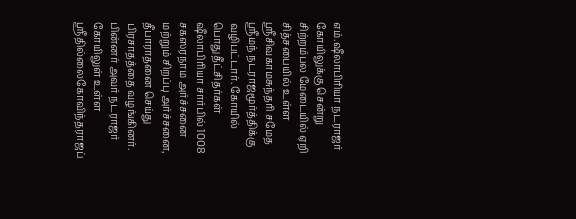எம்.ஷீலாபிரியா நடராஜர் கோயிலுக்கு சென்று சிற்றம்பல மேடையில் ஏறி சித்சபையில் உள்ள ஸ்ரீசிவகாமசுந்தரி சமேத ஸ்ரீமந் நடராஜமூர்த்திக்கு வழிபட்டார். கோயில் பொதுதீட்சிதர்கள் ஷீலாபிரியா சார்பில் 1008 சகஸரநாம அர்ச்சனை மற்றும் சிறப்பு அர்ச்சனை, தீபாராதனை செய்து பிரசாதத்தை வழங்கினர். பின்னர் அவர் நடராஜர் கோயிலுள் உள்ள ஸ்ரீதில்லைகோவிந்தராஜப்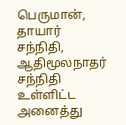பெருமான், தாயார் சந்நிதி, ஆதிமூலநாதர் சந்நிதி உள்ளிட்ட அனைத்து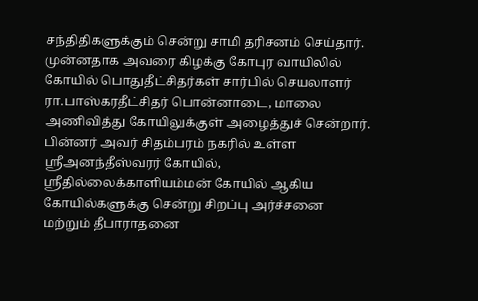சந்திதிகளுக்கும் சென்று சாமி தரிசனம் செய்தார். முன்னதாக அவரை கிழக்கு கோபுர வாயிலில் கோயில் பொதுதீட்சிதர்கள் சார்பில் செயலாளர் ரா.பாஸ்கரதீட்சிதர் பொன்னாடை, மாலை அணிவித்து கோயிலுக்குள் அழைத்துச் சென்றார்.
பின்னர் அவர் சிதம்பரம் நகரில் உள்ள ஸ்ரீஅனந்தீஸ்வரர் கோயில், ஸ்ரீதில்லைக்காளியம்மன் கோயில் ஆகிய கோயில்களுக்கு சென்று சிறப்பு அர்ச்சனை மற்றும் தீபாராதனை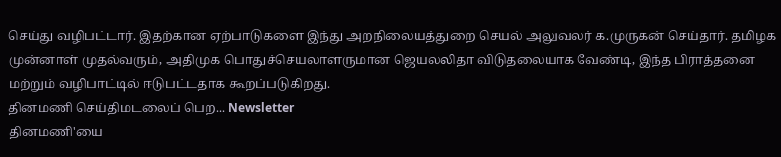செய்து வழிபட்டார். இதற்கான ஏற்பாடுகளை இந்து அறநிலையத்துறை செயல் அலுவலர் க.முருகன் செய்தார். தமிழக முன்னாள் முதல்வரும், அதிமுக பொதுச்செயலாளருமான ஜெயலலிதா விடுதலையாக வேண்டி, இந்த பிராத்தனை மற்றும் வழிபாட்டில் ஈடுபட்டதாக கூறப்படுகிறது.
தினமணி செய்திமடலைப் பெற... Newsletter
தினமணி'யை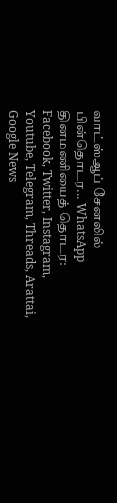வாட்ஸ்ஆப் சேனலில் பின்தொடர... WhatsApp
தினமணியைத் தொடர: Facebook, Twitter, Instagram, Youtube, Telegram, Threads, Arattai, Google News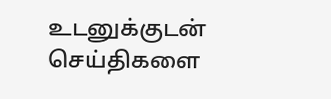உடனுக்குடன் செய்திகளை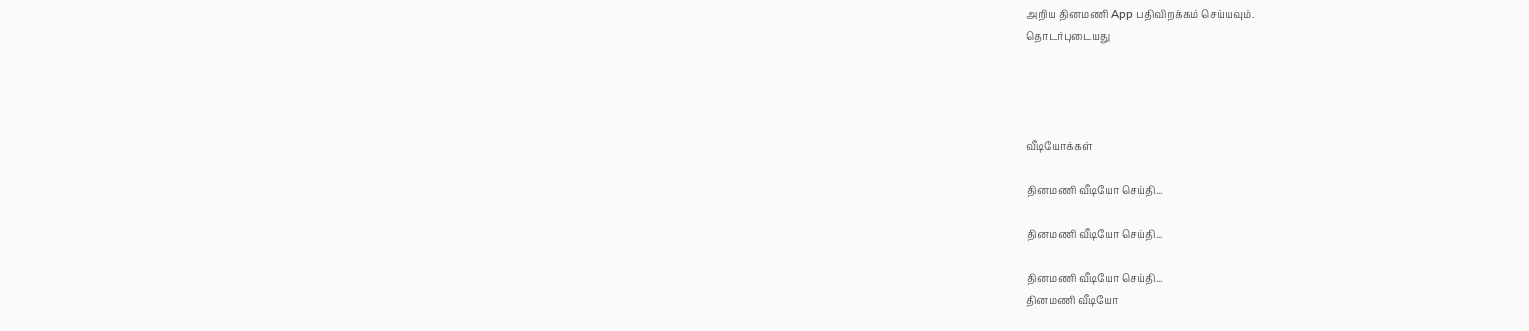அறிய தினமணி App பதிவிறக்கம் செய்யவும்.
தொடர்புடையது




வீடியோக்கள்

தினமணி வீடியோ செய்தி...

தினமணி வீடியோ செய்தி...

தினமணி வீடியோ செய்தி...
தினமணி வீடியோ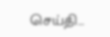செய்தி...